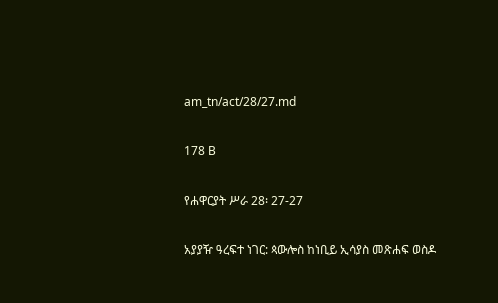am_tn/act/28/27.md

178 B

የሐዋርያት ሥራ 28፡ 27-27

አያያዥ ዓረፍተ ነገር: ጳውሎስ ከነቢይ ኢሳያስ መጽሐፍ ወስዶ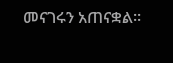መናገሩን አጠናቋል፡፡